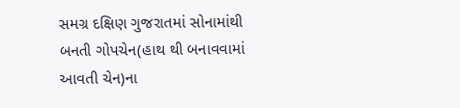સમગ્ર દક્ષિણ ગુજરાતમાં સોનામાંથી બનતી ગોપચેન(હાથ થી બનાવવામાં આવતી ચેન)ના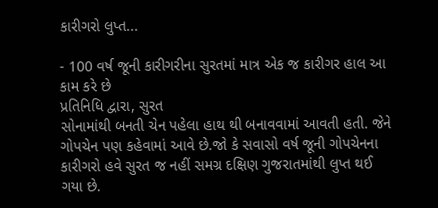કારીગરો લુપ્ત...

- 100 વર્ષ જૂની કારીગરીના સુરતમાં માત્ર એક જ કારીગર હાલ આ કામ કરે છે
પ્રતિનિધિ દ્વારા, સુરત
સોનામાંથી બનતી ચેન પહેલા હાથ થી બનાવવામાં આવતી હતી. જેને ગોપચેન પણ કહેવામાં આવે છે.જો કે સવાસો વર્ષ જૂની ગોપચેનના કારીગરો હવે સુરત જ નહીં સમગ્ર દક્ષિણ ગુજરાતમાંથી લુપ્ત થઈ ગયા છે.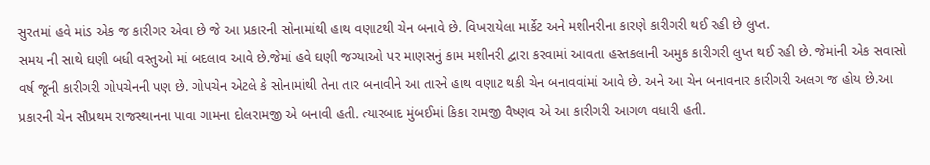સુરતમાં હવે માંડ એક જ કારીગર એવા છે જે આ પ્રકારની સોનામાંથી હાથ વણાટથી ચેન બનાવે છે. વિખરાયેલા માર્કેટ અને મશીનરીના કારણે કારીગરી થઈ રહી છે લુપ્ત.
સમય ની સાથે ઘણી બધી વસ્તુઓ માં બદલાવ આવે છે.જેમાં હવે ઘણી જગ્યાઓ પર માણસનું કામ મશીનરી દ્વારા કરવામાં આવતા હસ્તકલાની અમુક કારીગરી લુપ્ત થઈ રહી છે. જેમાંની એક સવાસો વર્ષ જૂની કારીગરી ગોપચેનની પણ છે. ગોપચેન એટલે કે સોનામાંથી તેના તાર બનાવીને આ તારને હાથ વણાટ થકી ચેન બનાવવાંમાં આવે છે. અને આ ચેન બનાવનાર કારીગરી અલગ જ હોય છે.આ પ્રકારની ચેન સૌપ્રથમ રાજસ્થાનના પાવા ગામના દોલરામજી એ બનાવી હતી. ત્યારબાદ મુંબઈમાં કિકા રામજી વૈષ્ણવ એ આ કારીગરી આગળ વધારી હતી.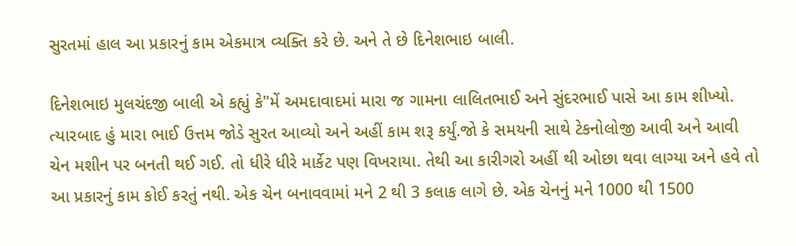સુરતમાં હાલ આ પ્રકારનું કામ એકમાત્ર વ્યક્તિ કરે છે. અને તે છે દિનેશભાઇ બાલી.

દિનેશભાઇ મુલચંદજી બાલી એ કહ્યું કે"મેં અમદાવાદમાં મારા જ ગામના લાલિતભાઈ અને સુંદરભાઈ પાસે આ કામ શીખ્યો. ત્યારબાદ હું મારા ભાઈ ઉત્તમ જોડે સુરત આવ્યો અને અહીં કામ શરૂ કર્યું.જો કે સમયની સાથે ટેકનોલોજી આવી અને આવી ચેન મશીન પર બનતી થઈ ગઈ. તો ધીરે ધીરે માર્કેટ પણ વિખરાયા. તેથી આ કારીગરો અહીં થી ઓછા થવા લાગ્યા અને હવે તો આ પ્રકારનું કામ કોઈ કરતું નથી. એક ચેન બનાવવામાં મને 2 થી 3 કલાક લાગે છે. એક ચેનનું મને 1000 થી 1500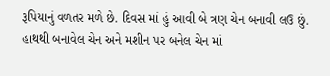રૂપિયાનું વળતર મળે છે. દિવસ માં હું આવી બે ત્રણ ચેન બનાવી લઉ છું. હાથથી બનાવેલ ચેન અને મશીન પર બનેલ ચેન માં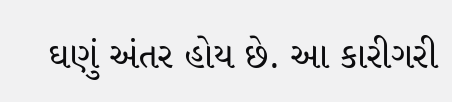ઘણું અંતર હોય છે. આ કારીગરી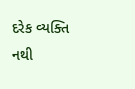દરેક વ્યક્તિ નથી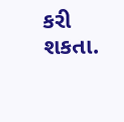કરી શકતા.